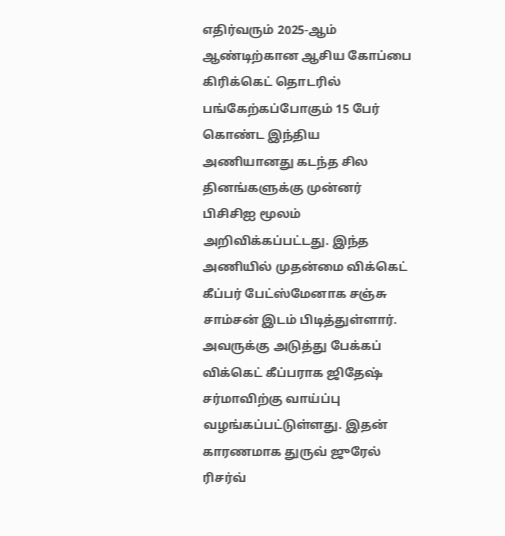எதிர்வரும் 2025-ஆம் ஆண்டிற்கான ஆசிய கோப்பை கிரிக்கெட் தொடரில் பங்கேற்கப்போகும் 15 பேர் கொண்ட இந்திய அணியானது கடந்த சில தினங்களுக்கு முன்னர் பிசிசிஐ மூலம் அறிவிக்கப்பட்டது. இந்த அணியில் முதன்மை விக்கெட் கீப்பர் பேட்ஸ்மேனாக சஞ்சு சாம்சன் இடம் பிடித்துள்ளார். அவருக்கு அடுத்து பேக்கப் விக்கெட் கீப்பராக ஜிதேஷ் சர்மாவிற்கு வாய்ப்பு வழங்கப்பட்டுள்ளது. இதன் காரணமாக துருவ் ஜுரேல் ரிசர்வ்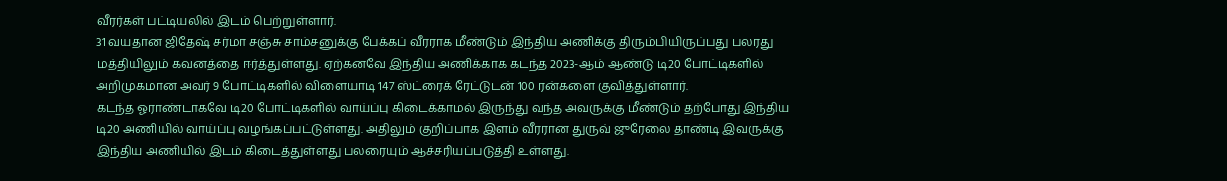வீரர்கள் பட்டியலில் இடம் பெற்றுள்ளார்.
31 வயதான ஜிதேஷ் சர்மா சஞ்சு சாம்சனுக்கு பேக்கப் வீரராக மீண்டும் இந்திய அணிக்கு திரும்பியிருப்பது பலரது மத்தியிலும் கவனத்தை ஈர்த்துள்ளது. ஏற்கனவே இந்திய அணிக்காக கடந்த 2023-ஆம் ஆண்டு டி20 போட்டிகளில் அறிமுகமான அவர் 9 போட்டிகளில் விளையாடி 147 ஸ்ட்ரைக் ரேட்டுடன் 100 ரன்களை குவித்துள்ளார்.
கடந்த ஓராண்டாகவே டி20 போட்டிகளில் வாய்ப்பு கிடைக்காமல் இருந்து வந்த அவருக்கு மீண்டும் தற்போது இந்திய டி20 அணியில் வாய்ப்பு வழங்கப்பட்டுள்ளது. அதிலும் குறிப்பாக இளம் வீரரான துருவ் ஜுரேலை தாண்டி இவருக்கு இந்திய அணியில் இடம் கிடைத்துள்ளது பலரையும் ஆச்சரியப்படுத்தி உள்ளது.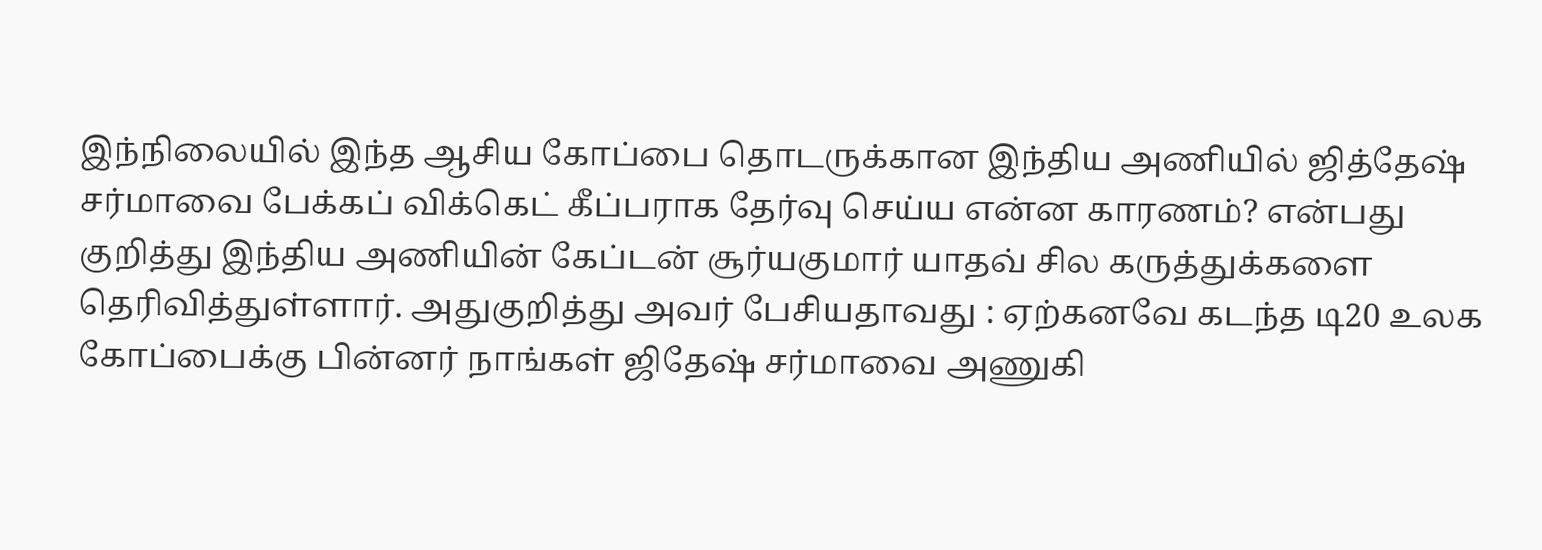இந்நிலையில் இந்த ஆசிய கோப்பை தொடருக்கான இந்திய அணியில் ஜித்தேஷ் சர்மாவை பேக்கப் விக்கெட் கீப்பராக தேர்வு செய்ய என்ன காரணம்? என்பது குறித்து இந்திய அணியின் கேப்டன் சூர்யகுமார் யாதவ் சில கருத்துக்களை தெரிவித்துள்ளார். அதுகுறித்து அவர் பேசியதாவது : ஏற்கனவே கடந்த டி20 உலக கோப்பைக்கு பின்னர் நாங்கள் ஜிதேஷ் சர்மாவை அணுகி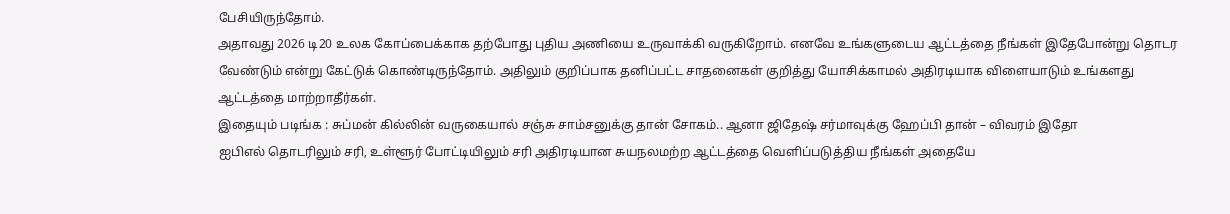பேசியிருந்தோம்.
அதாவது 2026 டி20 உலக கோப்பைக்காக தற்போது புதிய அணியை உருவாக்கி வருகிறோம். எனவே உங்களுடைய ஆட்டத்தை நீங்கள் இதேபோன்று தொடர வேண்டும் என்று கேட்டுக் கொண்டிருந்தோம். அதிலும் குறிப்பாக தனிப்பட்ட சாதனைகள் குறித்து யோசிக்காமல் அதிரடியாக விளையாடும் உங்களது ஆட்டத்தை மாற்றாதீர்கள்.
இதையும் படிங்க : சுப்மன் கில்லின் வருகையால் சஞ்சு சாம்சனுக்கு தான் சோகம்.. ஆனா ஜிதேஷ் சர்மாவுக்கு ஹேப்பி தான் – விவரம் இதோ
ஐபிஎல் தொடரிலும் சரி, உள்ளூர் போட்டியிலும் சரி அதிரடியான சுயநலமற்ற ஆட்டத்தை வெளிப்படுத்திய நீங்கள் அதையே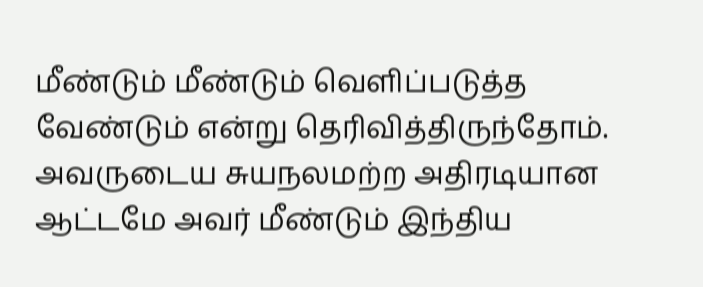மீண்டும் மீண்டும் வெளிப்படுத்த வேண்டும் என்று தெரிவித்திருந்தோம். அவருடைய சுயநலமற்ற அதிரடியான ஆட்டமே அவர் மீண்டும் இந்திய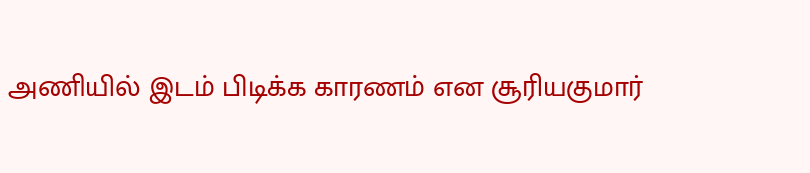அணியில் இடம் பிடிக்க காரணம் என சூரியகுமார்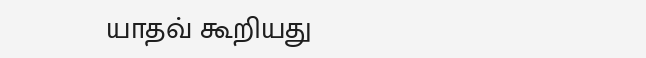யாதவ் கூறியது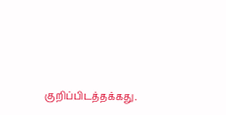குறிப்பிடத்தக்கது.